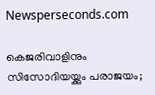Newsperseconds.com

കെജരിവാളിനും സിസോദിയയ്ക്കും പരാജയം;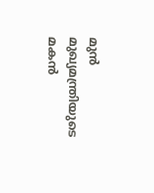മുന്‍ മുഖ്യമന്ത്രിയുടെ മകന്‍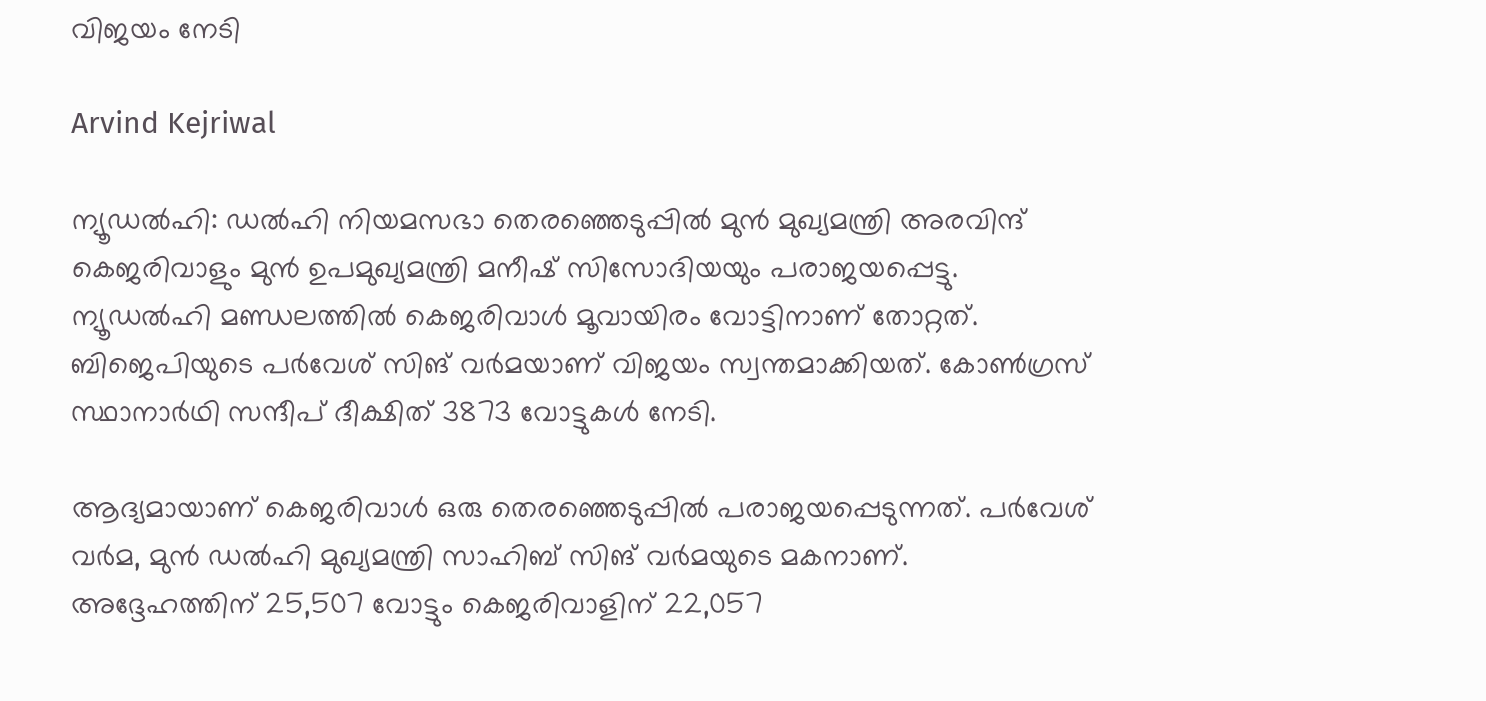വിജയം നേടി

Arvind Kejriwal

ന്യൂഡല്‍ഹി: ഡല്‍ഹി നിയമസഭാ തെരഞ്ഞെടുപ്പില്‍ മുന്‍ മുഖ്യമന്ത്രി അരവിന്ദ് കെജരിവാളും മുന്‍ ഉപമുഖ്യമന്ത്രി മനീഷ് സിസോദിയയും പരാജയപ്പെട്ടു. ന്യൂഡല്‍ഹി മണ്ഡലത്തില്‍ കെജരിവാള്‍ മൂവായിരം വോട്ടിനാണ് തോറ്റത്. ബിജെപിയുടെ പര്‍വേശ് സിങ് വര്‍മയാണ് വിജയം സ്വന്തമാക്കിയത്. കോണ്‍ഗ്രസ് സ്ഥാനാര്‍ഥി സന്ദീപ് ദീക്ഷിത് 3873 വോട്ടുകള്‍ നേടി.

ആദ്യമായാണ് കെജരിവാള്‍ ഒരു തെരഞ്ഞെടുപ്പില്‍ പരാജയപ്പെടുന്നത്. പര്‍വേശ് വര്‍മ, മുന്‍ ഡല്‍ഹി മുഖ്യമന്ത്രി സാഹിബ് സിങ് വര്‍മയുടെ മകനാണ്. അദ്ദേഹത്തിന് 25,507 വോട്ടും കെജരിവാളിന് 22,057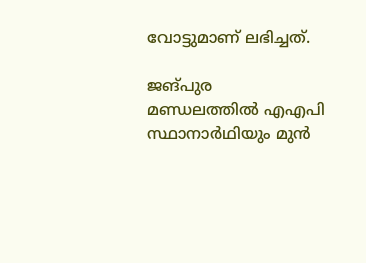വോട്ടുമാണ് ലഭിച്ചത്.

ജങ്പുര മണ്ഡലത്തില്‍ എഎപി സ്ഥാനാര്‍ഥിയും മുന്‍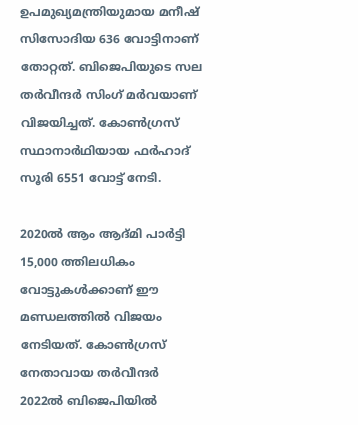ഉപമുഖ്യമന്ത്രിയുമായ മനീഷ് സിസോദിയ 636 വോട്ടിനാണ് തോറ്റത്. ബിജെപിയുടെ സല തര്‍വീന്ദര്‍ സിംഗ് മര്‍വയാണ് വിജയിച്ചത്. കോണ്‍ഗ്രസ് സ്ഥാനാര്‍ഥിയായ ഫര്‍ഹാദ് സൂരി 6551 വോട്ട് നേടി.

2020ല്‍ ആം ആദ്മി പാര്‍ട്ടി 15,000 ത്തിലധികം വോട്ടുകള്‍ക്കാണ് ഈ മണ്ഡലത്തില്‍ വിജയം നേടിയത്. കോണ്‍ഗ്രസ് നേതാവായ തര്‍വീന്ദര്‍ 2022ല്‍ ബിജെപിയില്‍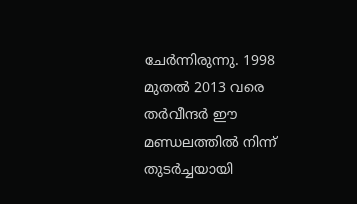ചേര്‍ന്നിരുന്നു. 1998 മുതല്‍ 2013 വരെ തര്‍വീന്ദര്‍ ഈ മണ്ഡലത്തില്‍ നിന്ന് തുടര്‍ച്ചയായി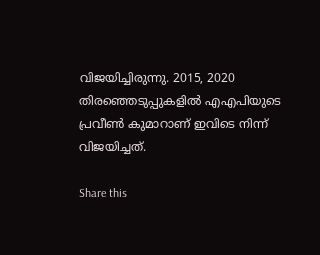വിജയിച്ചിരുന്നു. 2015, 2020 തിരഞ്ഞെടുപ്പുകളില്‍ എഎപിയുടെ പ്രവീണ്‍ കുമാറാണ് ഇവിടെ നിന്ന് വിജയിച്ചത്.

Share this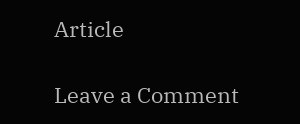Article

Leave a Comment